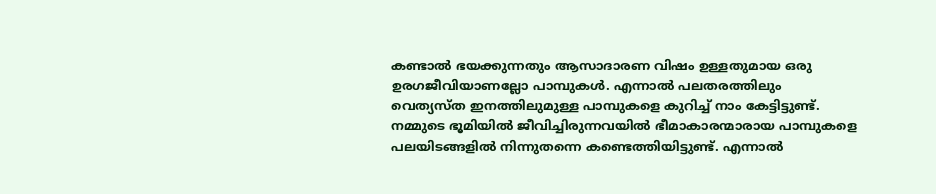കണ്ടാൽ ഭയക്കുന്നതും ആസാദാരണ വിഷം ഉള്ളതുമായ ഒരു ഉരഗജീവിയാണല്ലോ പാമ്പുകൾ. എന്നാൽ പലതരത്തിലും വെത്യസ്ത ഇനത്തിലുമുള്ള പാമ്പുകളെ കുറിച്ച് നാം കേട്ടിട്ടുണ്ട്. നമ്മുടെ ഭൂമിയിൽ ജീവിച്ചിരുന്നവയിൽ ഭീമാകാരന്മാരായ പാമ്പുകളെ പലയിടങ്ങളിൽ നിന്നുതന്നെ കണ്ടെത്തിയിട്ടുണ്ട്. എന്നാൽ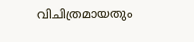വിചിത്രമായതും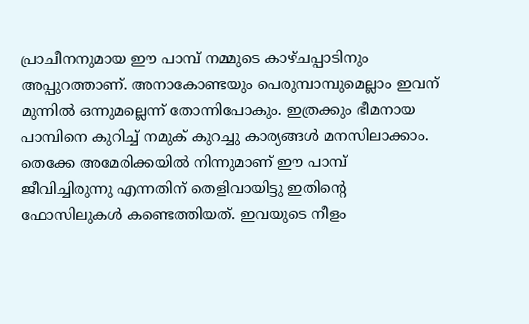പ്രാചീനനുമായ ഈ പാമ്പ് നമ്മുടെ കാഴ്ചപ്പാടിനും അപ്പുറത്താണ്. അനാകോണ്ടയും പെരുമ്പാമ്പുമെല്ലാം ഇവന് മുന്നിൽ ഒന്നുമല്ലെന്ന് തോന്നിപോകും. ഇത്രക്കും ഭീമനായ പാമ്പിനെ കുറിച്ച് നമുക് കുറച്ചു കാര്യങ്ങൾ മനസിലാക്കാം.
തെക്കേ അമേരിക്കയിൽ നിന്നുമാണ് ഈ പാമ്പ് ജീവിച്ചിരുന്നു എന്നതിന് തെളിവായിട്ടു ഇതിന്റെ ഫോസിലുകൾ കണ്ടെത്തിയത്. ഇവയുടെ നീളം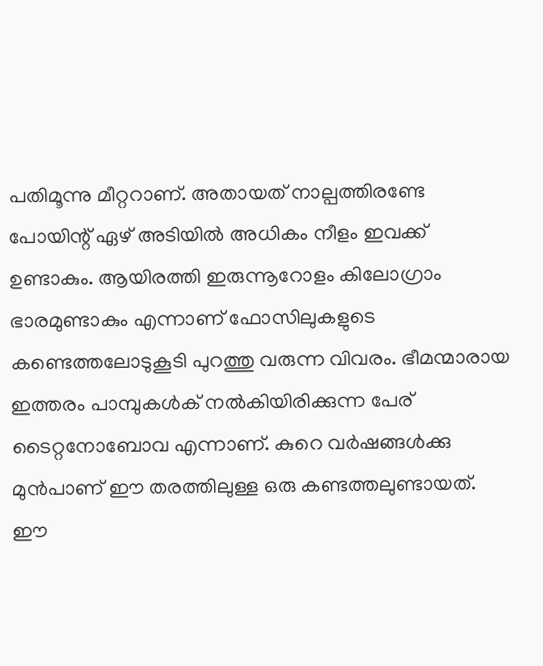പതിമൂന്നു മീറ്ററാണ്. അതായത് നാല്പത്തിരണ്ടേ പോയിന്റ് ഏഴ് അടിയിൽ അധികം നീളം ഇവക്ക് ഉണ്ടാകും. ആയിരത്തി ഇരുന്നൂറോളം കിലോഗ്രാം ഭാരമുണ്ടാകും എന്നാണ് ഫോസിലുകളുടെ കണ്ടെത്തലോടുകൂടി പുറത്തു വരുന്ന വിവരം. ഭീമന്മാരായ ഇത്തരം പാമ്പുകൾക് നൽകിയിരിക്കുന്ന പേര് ടൈറ്റനോബോവ എന്നാണ്. കുറെ വർഷങ്ങൾക്കു മുൻപാണ് ഈ തരത്തിലുള്ള ഒരു കണ്ടത്തലുണ്ടായത്. ഈ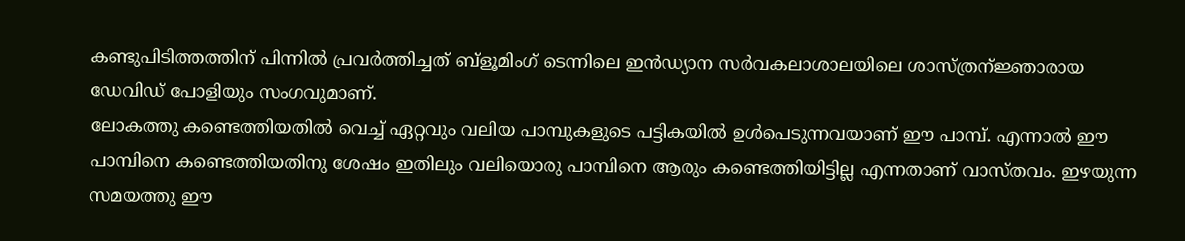കണ്ടുപിടിത്തത്തിന് പിന്നിൽ പ്രവർത്തിച്ചത് ബ്ളൂമിംഗ് ടെന്നിലെ ഇൻഡ്യാന സർവകലാശാലയിലെ ശാസ്ത്രന്ജ്ഞാരായ ഡേവിഡ് പോളിയും സംഗവുമാണ്.
ലോകത്തു കണ്ടെത്തിയതിൽ വെച്ച് ഏറ്റവും വലിയ പാമ്പുകളുടെ പട്ടികയിൽ ഉൾപെടുന്നവയാണ് ഈ പാമ്പ്. എന്നാൽ ഈ പാമ്പിനെ കണ്ടെത്തിയതിനു ശേഷം ഇതിലും വലിയൊരു പാമ്പിനെ ആരും കണ്ടെത്തിയിട്ടില്ല എന്നതാണ് വാസ്തവം. ഇഴയുന്ന സമയത്തു ഈ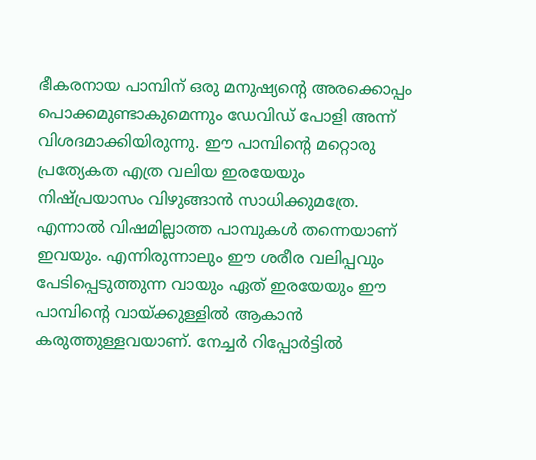ഭീകരനായ പാമ്പിന് ഒരു മനുഷ്യന്റെ അരക്കൊപ്പം പൊക്കമുണ്ടാകുമെന്നും ഡേവിഡ് പോളി അന്ന് വിശദമാക്കിയിരുന്നു. ഈ പാമ്പിന്റെ മറ്റൊരു പ്രത്യേകത എത്ര വലിയ ഇരയേയും നിഷ്പ്രയാസം വിഴുങ്ങാൻ സാധിക്കുമത്രേ. എന്നാൽ വിഷമില്ലാത്ത പാമ്പുകൾ തന്നെയാണ് ഇവയും. എന്നിരുന്നാലും ഈ ശരീര വലിപ്പവും പേടിപ്പെടുത്തുന്ന വായും ഏത് ഇരയേയും ഈ പാമ്പിന്റെ വായ്ക്കുള്ളിൽ ആകാൻ കരുത്തുള്ളവയാണ്. നേച്ചർ റിപ്പോർട്ടിൽ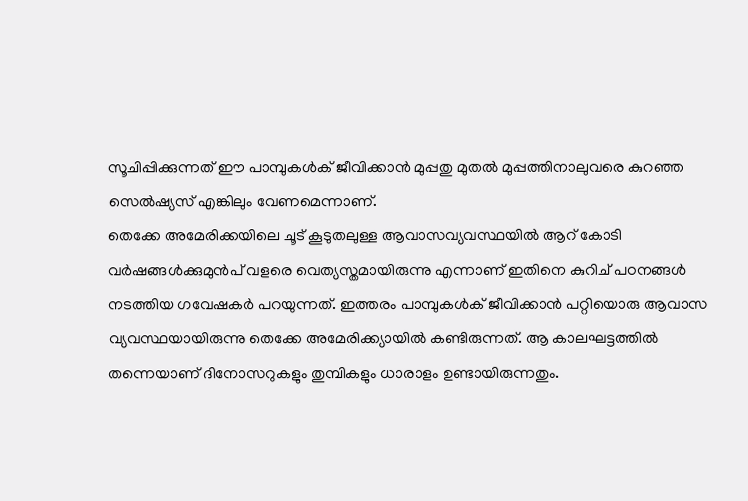സൂചിപ്പിക്കുന്നത് ഈ പാമ്പുകൾക് ജീവിക്കാൻ മുപ്പതു മുതൽ മുപ്പത്തിനാലുവരെ കുറഞ്ഞ സെൽഷ്യസ് എങ്കിലും വേണമെന്നാണ്.
തെക്കേ അമേരിക്കയിലെ ചൂട് കൂടുതലുള്ള ആവാസവ്യവസ്ഥയിൽ ആറ് കോടി വർഷങ്ങൾക്കുമുൻപ് വളരെ വെത്യസ്തമായിരുന്നു എന്നാണ് ഇതിനെ കുറിച് പഠനങ്ങൾ നടത്തിയ ഗവേഷകർ പറയുന്നത്. ഇത്തരം പാമ്പുകൾക് ജീവിക്കാൻ പറ്റിയൊരു ആവാസ വ്യവസ്ഥയായിരുന്നു തെക്കേ അമേരിക്ക്യായിൽ കണ്ടിരുന്നത്. ആ കാലഘട്ടത്തിൽ തന്നെയാണ് ദിനോസറുകളും തുമ്പികളും ധാരാളം ഉണ്ടായിരുന്നതും.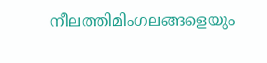നീലത്തിമിംഗലങ്ങളെയും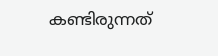കണ്ടിരുന്നത്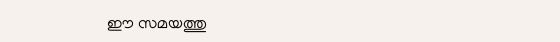ഈ സമയത്തു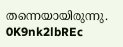തന്നെയായിരുന്നു. 0K9nk2lbREc